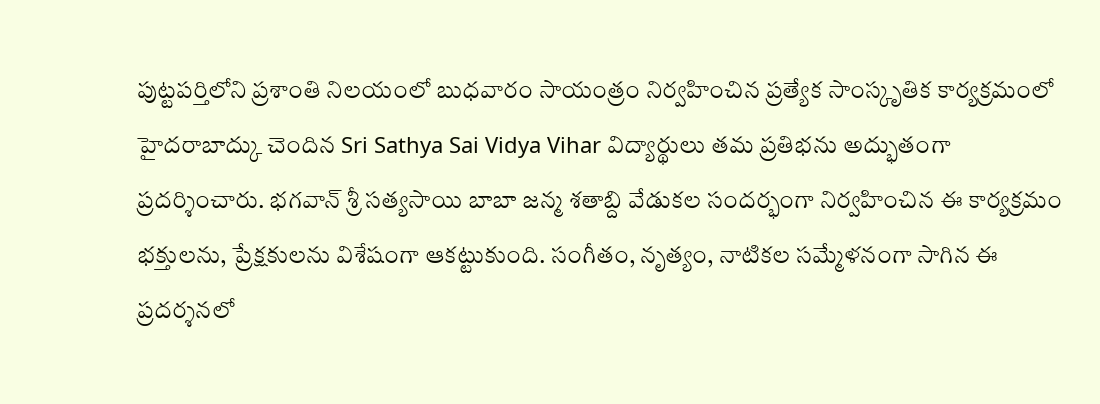పుట్టపర్తిలోని ప్రశాంతి నిలయంలో బుధవారం సాయంత్రం నిర్వహించిన ప్రత్యేక సాంస్కృతిక కార్యక్రమంలో హైదరాబాద్కు చెందిన Sri Sathya Sai Vidya Vihar విద్యార్థులు తమ ప్రతిభను అద్భుతంగా ప్రదర్శించారు. భగవాన్ శ్రీ సత్యసాయి బాబా జన్మ శతాబ్ది వేడుకల సందర్భంగా నిర్వహించిన ఈ కార్యక్రమం భక్తులను, ప్రేక్షకులను విశేషంగా ఆకట్టుకుంది. సంగీతం, నృత్యం, నాటికల సమ్మేళనంగా సాగిన ఈ ప్రదర్శనలో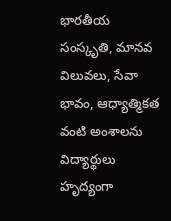భారతీయ సంస్కృతి, మానవ విలువలు, సేవా భావం, ఆధ్యాత్మికత వంటి అంశాలను విద్యార్థులు హృద్యంగా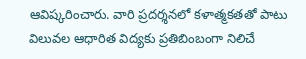ఆవిష్కరించారు. వారి ప్రదర్శనలో కళాత్మకతతో పాటు విలువల ఆధారిత విద్యకు ప్రతిబింబంగా నిలిచే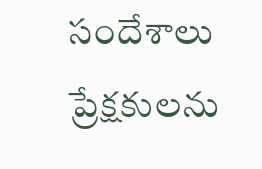సందేశాలు ప్రేక్షకులను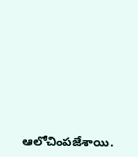ఆలోచింపజేశాయి.